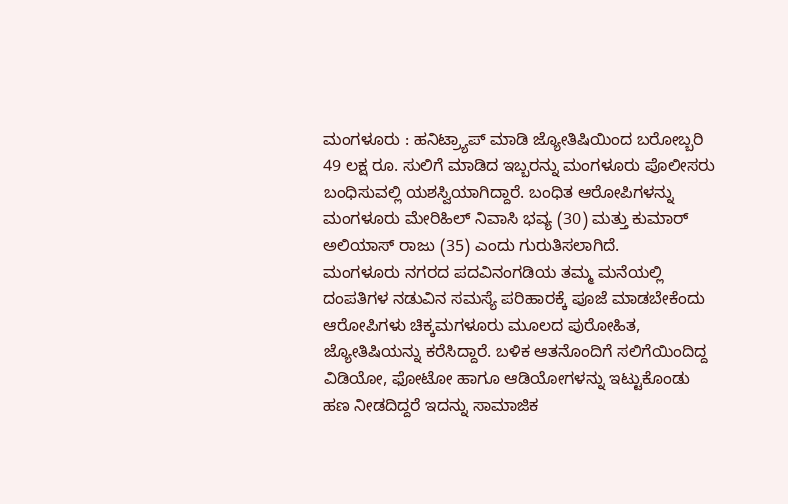ಮಂಗಳೂರು : ಹನಿಟ್ರ್ಯಾಪ್ ಮಾಡಿ ಜ್ಯೋತಿಷಿಯಿಂದ ಬರೋಬ್ಬರಿ 49 ಲಕ್ಷ ರೂ. ಸುಲಿಗೆ ಮಾಡಿದ ಇಬ್ಬರನ್ನು ಮಂಗಳೂರು ಪೊಲೀಸರು ಬಂಧಿಸುವಲ್ಲಿ ಯಶಸ್ವಿಯಾಗಿದ್ದಾರೆ. ಬಂಧಿತ ಆರೋಪಿಗಳನ್ನು ಮಂಗಳೂರು ಮೇರಿಹಿಲ್ ನಿವಾಸಿ ಭವ್ಯ (30) ಮತ್ತು ಕುಮಾರ್ ಅಲಿಯಾಸ್ ರಾಜು (35) ಎಂದು ಗುರುತಿಸಲಾಗಿದೆ.
ಮಂಗಳೂರು ನಗರದ ಪದವಿನಂಗಡಿಯ ತಮ್ಮ ಮನೆಯಲ್ಲಿ ದಂಪತಿಗಳ ನಡುವಿನ ಸಮಸ್ಯೆ ಪರಿಹಾರಕ್ಕೆ ಪೂಜೆ ಮಾಡಬೇಕೆಂದು ಆರೋಪಿಗಳು ಚಿಕ್ಕಮಗಳೂರು ಮೂಲದ ಪುರೋಹಿತ, ಜ್ಯೋತಿಷಿಯನ್ನು ಕರೆಸಿದ್ದಾರೆ. ಬಳಿಕ ಆತನೊಂದಿಗೆ ಸಲಿಗೆಯಿಂದಿದ್ದ ವಿಡಿಯೋ, ಫೋಟೋ ಹಾಗೂ ಆಡಿಯೋಗಳನ್ನು ಇಟ್ಟುಕೊಂಡು ಹಣ ನೀಡದಿದ್ದರೆ ಇದನ್ನು ಸಾಮಾಜಿಕ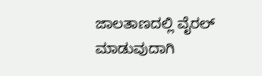ಜಾಲತಾಣದಲ್ಲಿ ವೈರಲ್ ಮಾಡುವುದಾಗಿ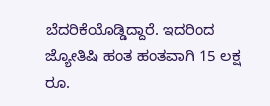ಬೆದರಿಕೆಯೊಡ್ಡಿದ್ದಾರೆ. ಇದರಿಂದ ಜ್ಯೋತಿಷಿ ಹಂತ ಹಂತವಾಗಿ 15 ಲಕ್ಷ ರೂ.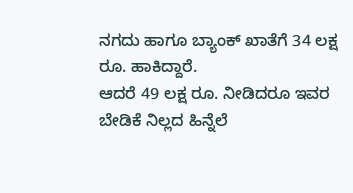ನಗದು ಹಾಗೂ ಬ್ಯಾಂಕ್ ಖಾತೆಗೆ 34 ಲಕ್ಷ ರೂ. ಹಾಕಿದ್ದಾರೆ.
ಆದರೆ 49 ಲಕ್ಷ ರೂ. ನೀಡಿದರೂ ಇವರ ಬೇಡಿಕೆ ನಿಲ್ಲದ ಹಿನ್ನೆಲೆ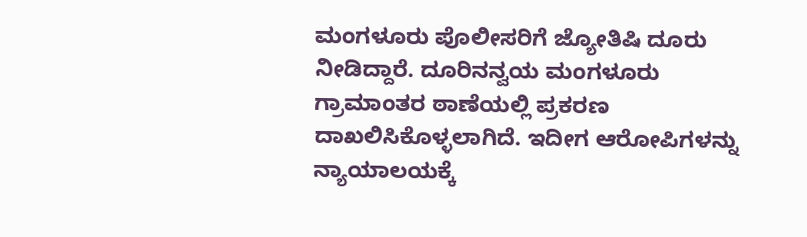ಮಂಗಳೂರು ಪೊಲೀಸರಿಗೆ ಜ್ಯೋತಿಷಿ ದೂರು ನೀಡಿದ್ದಾರೆ. ದೂರಿನನ್ವಯ ಮಂಗಳೂರು ಗ್ರಾಮಾಂತರ ಠಾಣೆಯಲ್ಲಿ ಪ್ರಕರಣ ದಾಖಲಿಸಿಕೊಳ್ಳಲಾಗಿದೆ. ಇದೀಗ ಆರೋಪಿಗಳನ್ನು ನ್ಯಾಯಾಲಯಕ್ಕೆ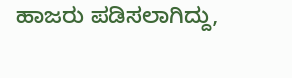ಹಾಜರು ಪಡಿಸಲಾಗಿದ್ದು,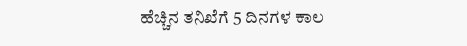ಹೆಚ್ಚಿನ ತನಿಖೆಗೆ 5 ದಿನಗಳ ಕಾಲ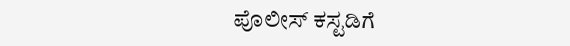ಪೊಲೀಸ್ ಕಸ್ಟಡಿಗೆ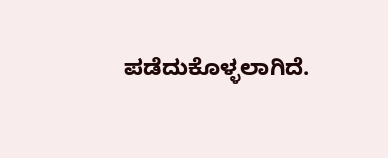ಪಡೆದುಕೊಳ್ಳಲಾಗಿದೆ.